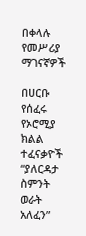በቀላሉ የመሥሪያ ማገናኛዎች

በሀርቡ የሰፈሩ የኦሮሚያ ክልል ተፈናቃዮች “ያለርዳታ ስምንት ወራት አለፈን”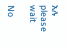አሉ
please wait

No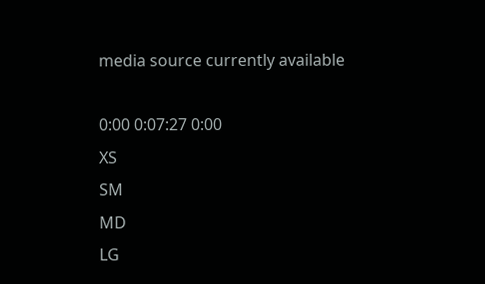media source currently available

0:00 0:07:27 0:00
XS
SM
MD
LG